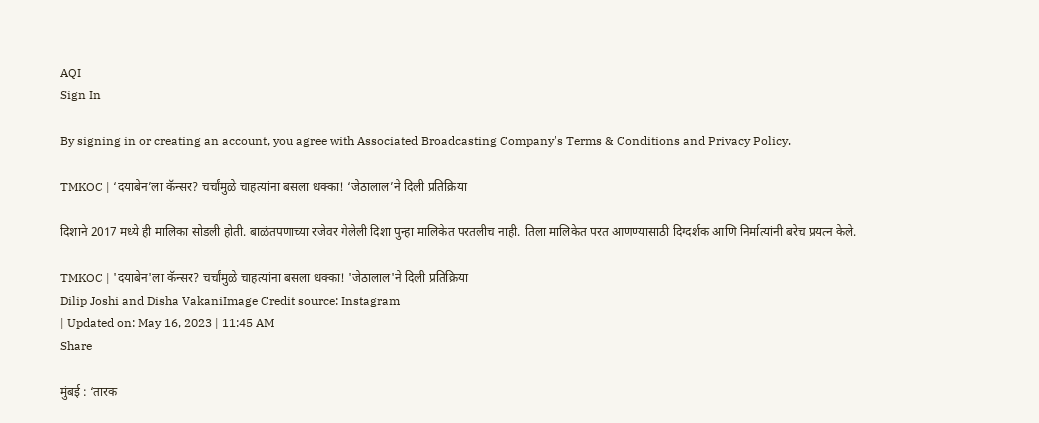AQI
Sign In

By signing in or creating an account, you agree with Associated Broadcasting Company's Terms & Conditions and Privacy Policy.

TMKOC | ‘दयाबेन’ला कॅन्सर? चर्चांमुळे चाहत्यांना बसला धक्का! ‘जेठालाल’ने दिली प्रतिक्रिया

दिशाने 2017 मध्ये ही मालिका सोडली होती. बाळंतपणाच्या रजेवर गेलेली दिशा पुन्हा मालिकेत परतलीच नाही. तिला मालिकेत परत आणण्यासाठी दिग्दर्शक आणि निर्मात्यांनी बरेच प्रयत्न केले.

TMKOC | 'दयाबेन'ला कॅन्सर? चर्चांमुळे चाहत्यांना बसला धक्का! 'जेठालाल'ने दिली प्रतिक्रिया
Dilip Joshi and Disha VakaniImage Credit source: Instagram
| Updated on: May 16, 2023 | 11:45 AM
Share

मुंबई : ‘तारक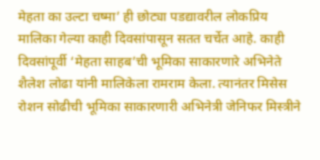मेहता का उल्टा चष्मा’ ही छोट्या पडद्यावरील लोकप्रिय मालिका गेल्या काही दिवसांपासून सतत चर्चेत आहे. काही दिवसांपूर्वी ‘मेहता साहब’ची भूमिका साकारणारे अभिनेते शैलेश लोढा यांनी मालिकेला रामराम केला. त्यानंतर मिसेस रोशन सोढीची भूमिका साकारणारी अभिनेत्री जेनिफर मिस्त्रीने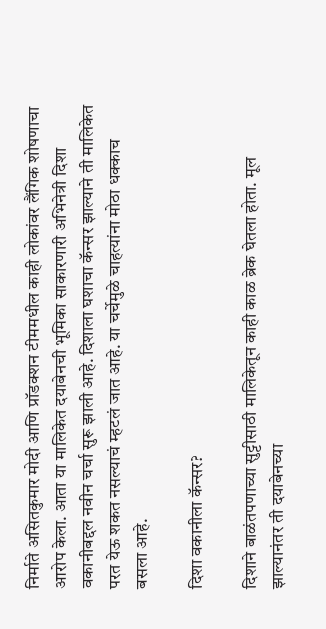निर्माते असितकुमार मोदी आणि प्रॉडक्शन टीममधील काही लोकांवर लैंगिक शोषणाचा आरोप केला. आता या मालिकेत दयाबेनची भूमिका साकारणारी अभिनेत्री दिशा वकानीबद्दल नवीन चर्चा सुरू झाली आहे. दिशाला घशाचा कॅन्सर झाल्याने ती मालिकेत परत येऊ शकत नसल्याचं म्हटलं जात आहे. या चर्चेमुळे चाहत्यांना मोठा धक्काच बसला आहे.

दिशा वकानीला कॅन्सर?

दिशाने बाळंतपणाच्या सुट्टीसाठी मालिकेतून काही काळ ब्रेक घेतला होता. मूल झाल्यानंतर ती दयाबेनच्या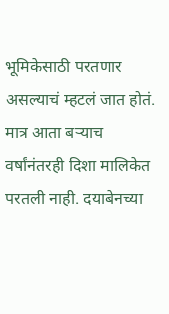भूमिकेसाठी परतणार असल्याचं म्हटलं जात होतं. मात्र आता बऱ्याच वर्षांनंतरही दिशा मालिकेत परतली नाही. दयाबेनच्या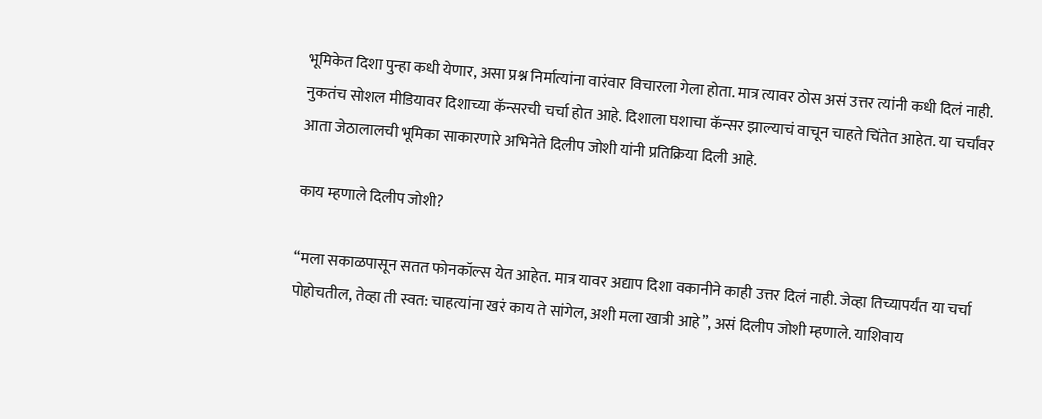भूमिकेत दिशा पुन्हा कधी येणार, असा प्रश्न निर्मात्यांना वारंवार विचारला गेला होता. मात्र त्यावर ठोस असं उत्तर त्यांनी कधी दिलं नाही. नुकतंच सोशल मीडियावर दिशाच्या कॅन्सरची चर्चा होत आहे. दिशाला घशाचा कॅन्सर झाल्याचं वाचून चाहते चिंतेत आहेत. या चर्चांवर आता जेठालालची भूमिका साकारणारे अभिनेते दिलीप जोशी यांनी प्रतिक्रिया दिली आहे.

काय म्हणाले दिलीप जोशी?

“मला सकाळपासून सतत फोनकॉल्स येत आहेत. मात्र यावर अद्याप दिशा वकानीने काही उत्तर दिलं नाही. जेव्हा तिच्यापर्यंत या चर्चा पोहोचतील, तेव्हा ती स्वत: चाहत्यांना खरं काय ते सांगेल, अशी मला खात्री आहे”, असं दिलीप जोशी म्हणाले. याशिवाय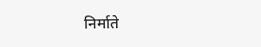निर्माते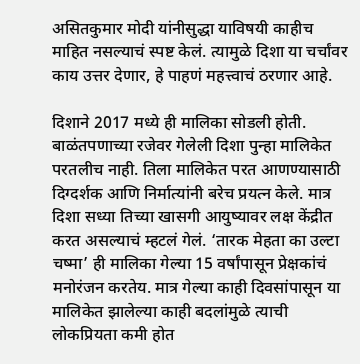असितकुमार मोदी यांनीसुद्धा याविषयी काहीच माहित नसल्याचं स्पष्ट केलं. त्यामुळे दिशा या चर्चांवर काय उत्तर देणार, हे पाहणं महत्त्वाचं ठरणार आहे.

दिशाने 2017 मध्ये ही मालिका सोडली होती. बाळंतपणाच्या रजेवर गेलेली दिशा पुन्हा मालिकेत परतलीच नाही. तिला मालिकेत परत आणण्यासाठी दिग्दर्शक आणि निर्मात्यांनी बरेच प्रयत्न केले. मात्र दिशा सध्या तिच्या खासगी आयुष्यावर लक्ष केंद्रीत करत असल्याचं म्हटलं गेलं. ‘तारक मेहता का उल्टा चष्मा’ ही मालिका गेल्या 15 वर्षांपासून प्रेक्षकांचं मनोरंजन करतेय. मात्र गेल्या काही दिवसांपासून या मालिकेत झालेल्या काही बदलांमुळे त्याची लोकप्रियता कमी होत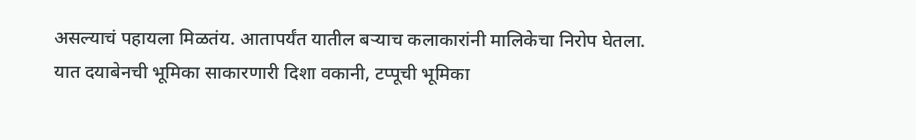असल्याचं पहायला मिळतंय. आतापर्यंत यातील बऱ्याच कलाकारांनी मालिकेचा निरोप घेतला. यात दयाबेनची भूमिका साकारणारी दिशा वकानी, टप्पूची भूमिका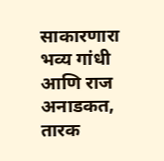साकारणारा भव्य गांधी आणि राज अनाडकत, तारक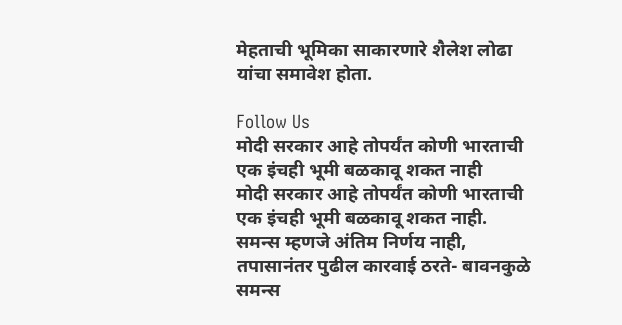मेहताची भूमिका साकारणारे शैलेश लोढा यांचा समावेश होता.

Follow Us
मोदी सरकार आहे तोपर्यंत कोणी भारताची एक इंचही भूमी बळकावू शकत नाही
मोदी सरकार आहे तोपर्यंत कोणी भारताची एक इंचही भूमी बळकावू शकत नाही.
समन्स म्हणजे अंतिम निर्णय नाही, तपासानंतर पुढील कारवाई ठरते- बावनकुळे
समन्स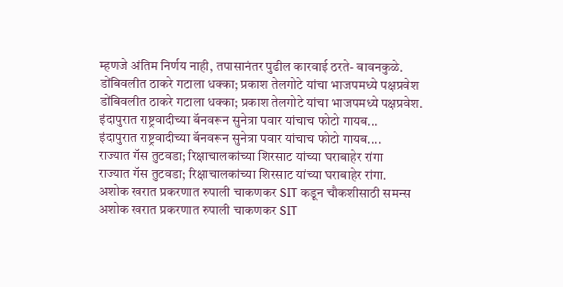म्हणजे अंतिम निर्णय नाही, तपासानंतर पुढील कारवाई ठरते- बावनकुळे.
डोंबिवलीत ठाकरे गटाला धक्का; प्रकाश तेलगोटे यांचा भाजपमध्ये पक्षप्रवेश
डोंबिवलीत ठाकरे गटाला धक्का; प्रकाश तेलगोटे यांचा भाजपमध्ये पक्षप्रवेश.
इंदापुरात राष्ट्रवादीच्या बॅनवरून सुनेत्रा पवार यांचाच फोटो गायब...
इंदापुरात राष्ट्रवादीच्या बॅनवरून सुनेत्रा पवार यांचाच फोटो गायब....
राज्यात गॅस तुटवडा; रिक्षाचालकांच्या शिरसाट यांच्या घराबाहेर रांगा
राज्यात गॅस तुटवडा; रिक्षाचालकांच्या शिरसाट यांच्या घराबाहेर रांगा.
अशोक खरात प्रकरणात रुपाली चाकणकर SIT कडून चौकशीसाठी समन्स
अशोक खरात प्रकरणात रुपाली चाकणकर SIT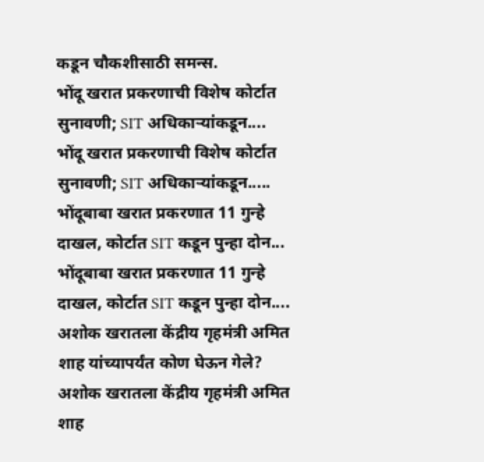कडून चौकशीसाठी समन्स.
भोंदू खरात प्रकरणाची विशेष कोर्टात सुनावणी; SIT अधिकाऱ्यांकडून....
भोंदू खरात प्रकरणाची विशेष कोर्टात सुनावणी; SIT अधिकाऱ्यांकडून.....
भोंदूबाबा खरात प्रकरणात 11 गुन्हे दाखल, कोर्टात SIT कडून पुन्हा दोन...
भोंदूबाबा खरात प्रकरणात 11 गुन्हे दाखल, कोर्टात SIT कडून पुन्हा दोन....
अशोक खरातला केंद्रीय गृहमंत्री अमित शाह यांच्यापर्यंत कोण घेऊन गेले?
अशोक खरातला केंद्रीय गृहमंत्री अमित शाह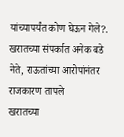यांच्यापर्यंत कोण घेऊन गेले?.
खरातच्या संपर्कात अनेक बडे नेते, राऊतांच्या आरोपांनंतर राजकारण तापले
खरातच्या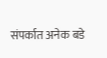संपर्कात अनेक बडे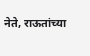नेते, राऊतांच्या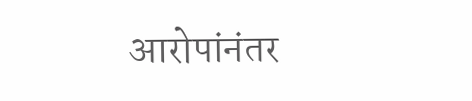आरोपांनंतर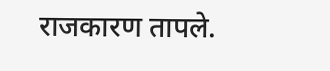राजकारण तापले.